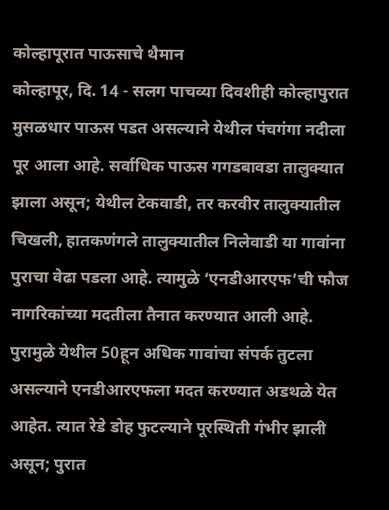कोल्हापूरात पाऊसाचे थैमान
कोल्हापूर, दि. 14 - सलग पाचव्या दिवशीही कोल्हापुरात मुसळधार पाऊस पडत असल्याने येथील पंचगंगा नदीला पूर आला आहे. सर्वाधिक पाऊस गगडबावडा तालुक्यात झाला असून; येथील टेकवाडी, तर करवीर तालुक्यातील चिखली, हातकणंगले तालुक्यातील निलेवाडी या गावांना पुराचा वेढा पडला आहे. त्यामुळे ‘एनडीआरएफ’ची फौज नागरिकांच्या मदतीला तैनात करण्यात आली आहे.
पुरामुळे येथील 50हून अधिक गावांचा संपर्क तुटला असल्याने एनडीआरएफला मदत करण्यात अडथळे येत आहेत. त्यात रेडे डोह फुटल्याने पूरस्थिती गंभीर झाली असून; पुरात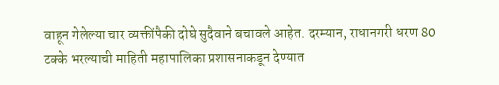वाहून गेलेल्या चार व्यक्तींपैकी दोघे सुदैवाने बचावले आहेत. दरम्यान, राधानगरी धरण 80 टक्के भरल्याची माहिती महापालिका प्रशासनाकडून देण्यात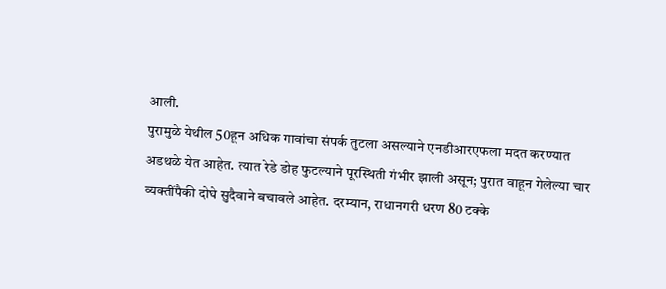आली.
पुरामुळे येथील 50हून अधिक गावांचा संपर्क तुटला असल्याने एनडीआरएफला मदत करण्यात अडथळे येत आहेत. त्यात रेडे डोह फुटल्याने पूरस्थिती गंभीर झाली असून; पुरात वाहून गेलेल्या चार व्यक्तींपैकी दोघे सुदैवाने बचावले आहेत. दरम्यान, राधानगरी धरण 80 टक्के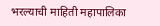भरल्याची माहिती महापालिका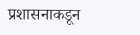प्रशासनाकडून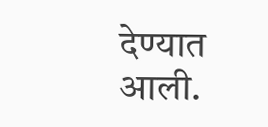देण्यात आली.